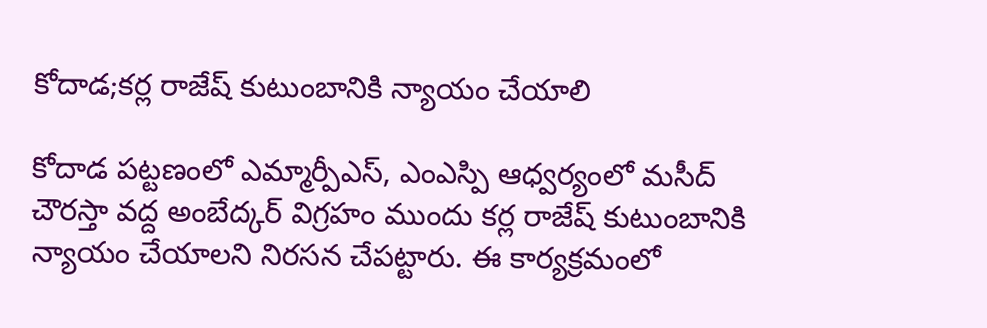కోదాడ;కర్ల రాజేష్ కుటుంబానికి న్యాయం చేయాలి

కోదాడ పట్టణంలో ఎమ్మార్పీఎస్, ఎంఎస్పి ఆధ్వర్యంలో మసీద్ చౌరస్తా వద్ద అంబేద్కర్ విగ్రహం ముందు కర్ల రాజేష్ కుటుంబానికి న్యాయం చేయాలని నిరసన చేపట్టారు. ఈ కార్యక్రమంలో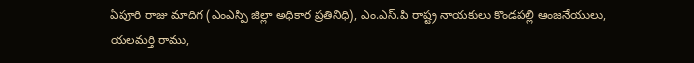ఏపూరి రాజు మాదిగ (ఎంఎస్పి జిల్లా అధికార ప్రతినిధి), ఎం.ఎస్.పి రాష్ట్ర నాయకులు కొండపల్లి ఆంజనేయులు, యలమర్తి రాము,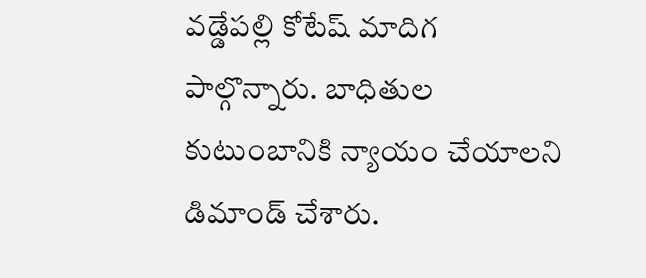వడ్డేపల్లి కోటేష్ మాదిగ పాల్గొన్నారు. బాధితుల కుటుంబానికి న్యాయం చేయాలని డిమాండ్ చేశారు.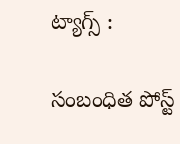ట్యాగ్స్ :

సంబంధిత పోస్ట్